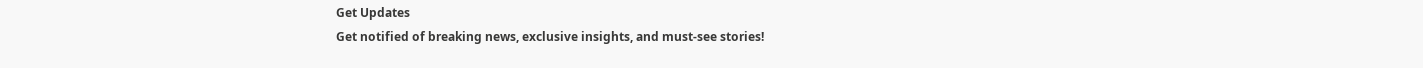Get Updates
Get notified of breaking news, exclusive insights, and must-see stories!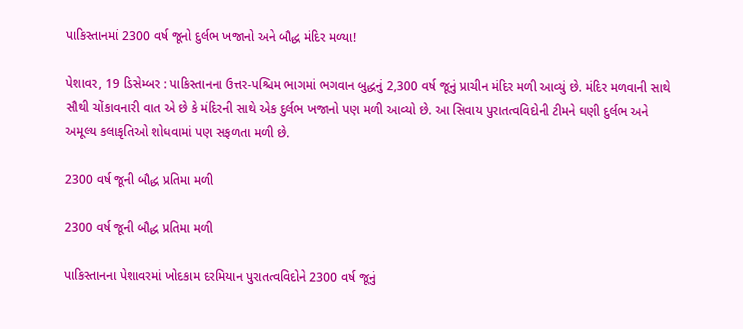પાકિસ્તાનમાં 2300 વર્ષ જૂનો દુર્લભ ખજાનો અને બૌદ્ધ મંદિર મળ્યા!

પેશાવર, 19 ડિસેમ્બર : પાકિસ્તાનના ઉત્તર-પશ્ચિમ ભાગમાં ભગવાન બુદ્ધનું 2,300 વર્ષ જૂનું પ્રાચીન મંદિર મળી આવ્યું છે. મંદિર મળવાની સાથે સૌથી ચોંકાવનારી વાત એ છે કે મંદિરની સાથે એક દુર્લભ ખજાનો પણ મળી આવ્યો છે. આ સિવાય પુરાતત્વવિદોની ટીમને ઘણી દુર્લભ અને અમૂલ્ય કલાકૃતિઓ શોધવામાં પણ સફળતા મળી છે.

2300 વર્ષ જૂની બૌદ્ધ પ્રતિમા મળી

2300 વર્ષ જૂની બૌદ્ધ પ્રતિમા મળી

પાકિસ્તાનના પેશાવરમાં ખોદકામ દરમિયાન પુરાતત્વવિદોને 2300 વર્ષ જૂનું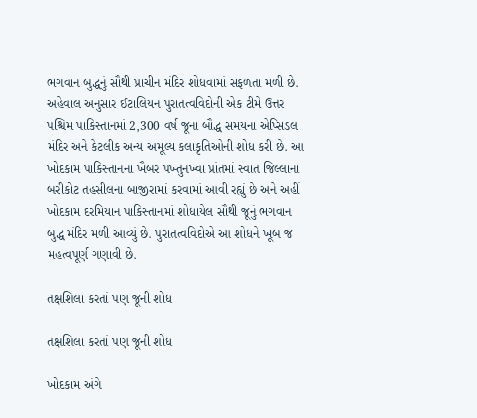ભગવાન બુદ્ધનું સૌથી પ્રાચીન મંદિર શોધવામાં સફળતા મળી છે. અહેવાલ અનુસાર ઈટાલિયન પુરાતત્વવિદોની એક ટીમે ઉત્તર પશ્ચિમ પાકિસ્તાનમાં 2,300 વર્ષ જૂના બૌદ્ધ સમયના એપ્સિડલ મંદિર અને કેટલીક અન્ય અમૂલ્ય કલાકૃતિઓની શોધ કરી છે. આ ખોદકામ પાકિસ્તાનના ખૈબર પખ્તુનખ્વા પ્રાંતમાં સ્વાત જિલ્લાના બરીકોટ તહસીલના બાજીરામાં કરવામાં આવી રહ્યું છે અને અહીં ખોદકામ દરમિયાન પાકિસ્તાનમાં શોધાયેલ સૌથી જૂનું ભગવાન બુદ્ધ મંદિર મળી આવ્યું છે. પુરાતત્વવિદોએ આ શોધને ખૂબ જ મહત્વપૂર્ણ ગણાવી છે.

તક્ષશિલા કરતાં પણ જૂની શોધ

તક્ષશિલા કરતાં પણ જૂની શોધ

ખોદકામ અંગે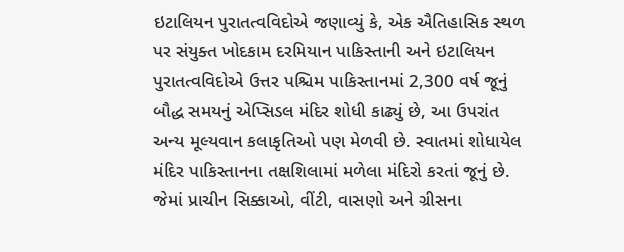ઇટાલિયન પુરાતત્વવિદોએ જણાવ્યું કે, એક ઐતિહાસિક સ્થળ પર સંયુક્ત ખોદકામ દરમિયાન પાકિસ્તાની અને ઇટાલિયન પુરાતત્વવિદોએ ઉત્તર પશ્ચિમ પાકિસ્તાનમાં 2,300 વર્ષ જૂનું બૌદ્ધ સમયનું એપ્સિડલ મંદિર શોધી કાઢ્યું છે, આ ઉપરાંત અન્ય મૂલ્યવાન કલાકૃતિઓ પણ મેળવી છે. સ્વાતમાં શોધાયેલ મંદિર પાકિસ્તાનના તક્ષશિલામાં મળેલા મંદિરો કરતાં જૂનું છે. જેમાં પ્રાચીન સિક્કાઓ, વીંટી, વાસણો અને ગ્રીસના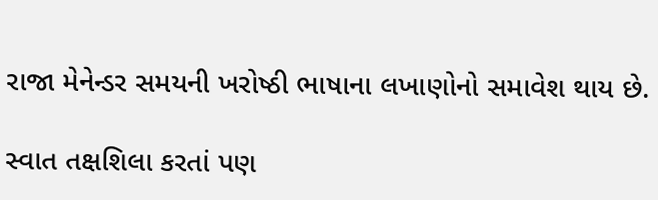રાજા મેનેન્ડર સમયની ખરોષ્ઠી ભાષાના લખાણોનો સમાવેશ થાય છે.

સ્વાત તક્ષશિલા કરતાં પણ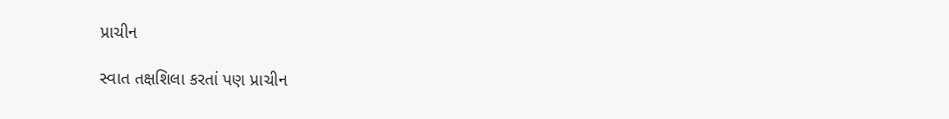પ્રાચીન

સ્વાત તક્ષશિલા કરતાં પણ પ્રાચીન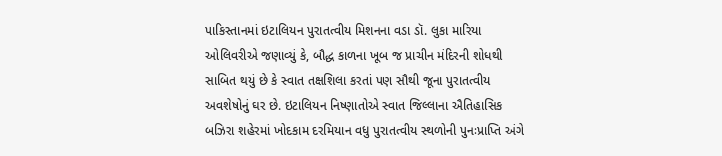પાકિસ્તાનમાં ઇટાલિયન પુરાતત્વીય મિશનના વડા ડૉ. લુકા મારિયા ઓલિવરીએ જણાવ્યું કે, બૌદ્ધ કાળના ખૂબ જ પ્રાચીન મંદિરની શોધથી સાબિત થયું છે કે સ્વાત તક્ષશિલા કરતાં પણ સૌથી જૂના પુરાતત્વીય અવશેષોનું ઘર છે. ઇટાલિયન નિષ્ણાતોએ સ્વાત જિલ્લાના ઐતિહાસિક બઝિરા શહેરમાં ખોદકામ દરમિયાન વધુ પુરાતત્વીય સ્થળોની પુનઃપ્રાપ્તિ અંગે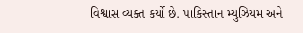વિશ્વાસ વ્યક્ત કર્યો છે. પાકિસ્તાન મ્યુઝિયમ અને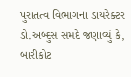પુરાતત્વ વિભાગના ડાયરેક્ટર ડો.અબ્દુસ સમદે જણાવ્યું કે, બારીકોટ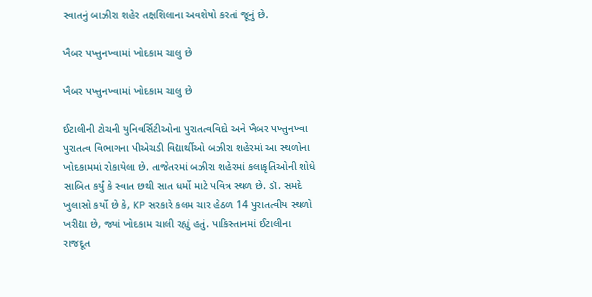સ્વાતનું બાઝીરા શહેર તક્ષશિલાના અવશેષો કરતાં જૂનું છે.

ખૈબર પખ્તુનખ્વામાં ખોદકામ ચાલુ છે

ખૈબર પખ્તુનખ્વામાં ખોદકામ ચાલુ છે

ઈટાલીની ટોચની યુનિવર્સિટીઓના પુરાતત્વવિદો અને ખૈબર પખ્તુનખ્વા પુરાતત્વ વિભાગના પીએચડી વિદ્યાર્થીઓ બઝીરા શહેરમાં આ સ્થળોના ખોદકામમાં રોકાયેલા છે. તાજેતરમાં બઝીરા શહેરમાં કલાકૃતિઓની શોધે સાબિત કર્યું કે સ્વાત છથી સાત ધર્મો માટે પવિત્ર સ્થળ છે. ડૉ. સમદે ખુલાસો કર્યો છે કે, KP સરકારે કલમ ચાર હેઠળ 14 પુરાતત્વીય સ્થળો ખરીદ્યા છે, જ્યાં ખોદકામ ચાલી રહ્યું હતું. પાકિસ્તાનમાં ઈટાલીના રાજદૂત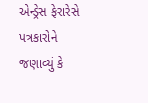એન્ડ્રેસ ફેરારેસે પત્રકારોને જણાવ્યું કે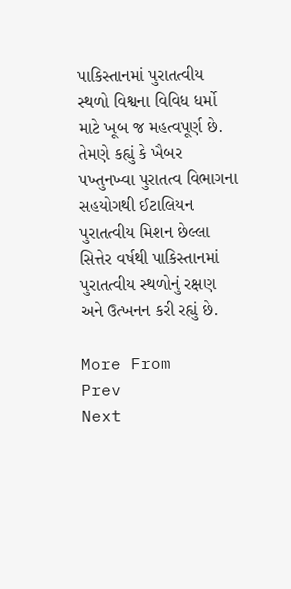પાકિસ્તાનમાં પુરાતત્વીય સ્થળો વિશ્વના વિવિધ ધર્મો માટે ખૂબ જ મહત્વપૂર્ણ છે. તેમણે કહ્યું કે ખૈબર પખ્તુનખ્વા પુરાતત્વ વિભાગના સહયોગથી ઈટાલિયન પુરાતત્વીય મિશન છેલ્લા સિત્તેર વર્ષથી પાકિસ્તાનમાં પુરાતત્વીય સ્થળોનું રક્ષણ અને ઉત્ખનન કરી રહ્યું છે.

More From
Prev
Next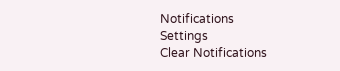Notifications
Settings
Clear Notifications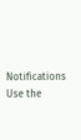Notifications
Use the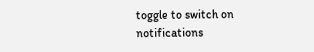toggle to switch on notifications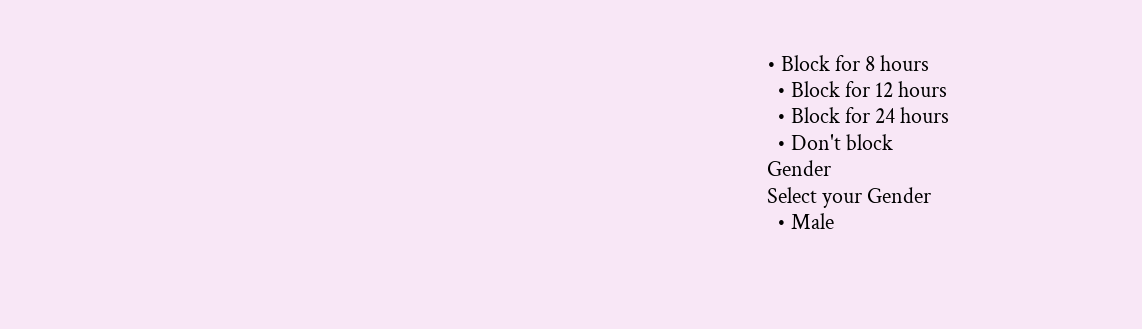• Block for 8 hours
  • Block for 12 hours
  • Block for 24 hours
  • Don't block
Gender
Select your Gender
  • Male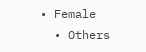• Female
  • Others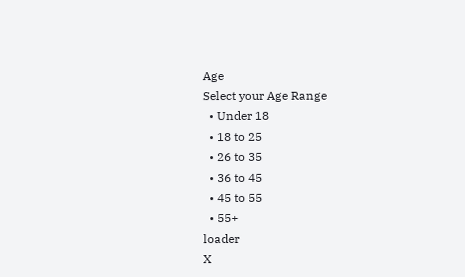Age
Select your Age Range
  • Under 18
  • 18 to 25
  • 26 to 35
  • 36 to 45
  • 45 to 55
  • 55+
loader
X